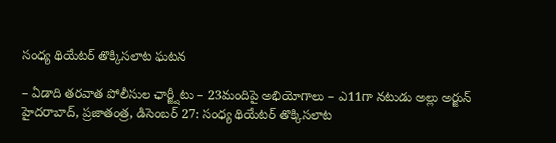సంధ్య థియేటర్ తొక్కిసలాట ఘటన

– ఏడాది తరవాత పోలీసుల ఛార్జ్షీటు – 23మందిపై అభియోగాలు – ఎ11గా నటుడు అల్లు అర్జున్ హైదరాబాద్, ప్రజాతంత్ర, డిసెంబర్ 27: సంధ్య థియేటర్ తొక్కిసలాట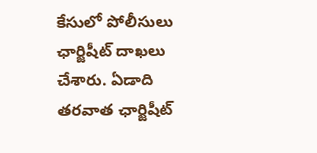కేసులో పోలీసులు ఛార్జిషీట్ దాఖలు చేశారు. ఏడాది తరవాత ఛార్జిషీట్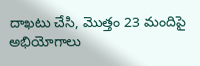దాఖటు చేసి, మొత్తం 23 మందిపై అభియోగాలు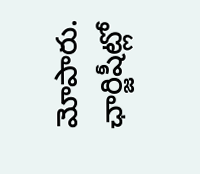మోపారు. ఛార్జిషీట్లో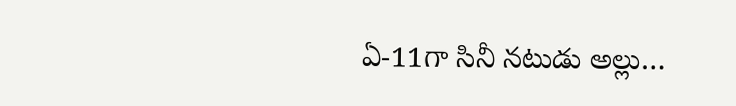ఏ-11గా సినీ నటుడు అల్లు…